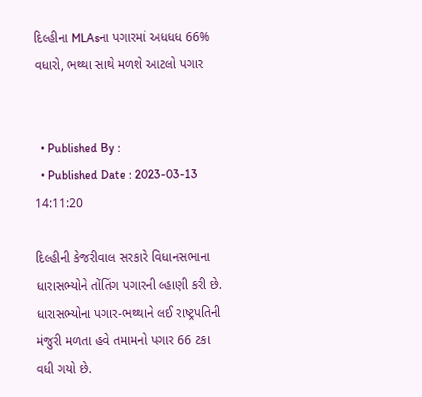દિલ્હીના MLAsના પગારમાં અધધધ 66% વધારો, ભથ્થા સાથે મળશે આટલો પગાર


  • Published By :
  • Published Date : 2023-03-13 14:11:20

દિલ્હીની કેજરીવાલ સરકારે વિધાનસભાના ધારાસભ્યોને તોંતિંગ પગારની લ્હાણી કરી છે. ધારાસભ્યોના પગાર-ભથ્થાને લઈ રાષ્ટ્રપતિની મંજુરી મળતા હવે તમામનો પગાર 66 ટકા વધી ગયો છે.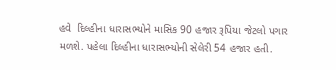હવે  દિલ્હીના ધારાસભ્યોને માસિક 90 હજાર રૂપિયા જેટલો પગાર મળશે. પહેલા દિલ્હીના ધારાસભ્યોની સેલેરી 54 હજાર હતી.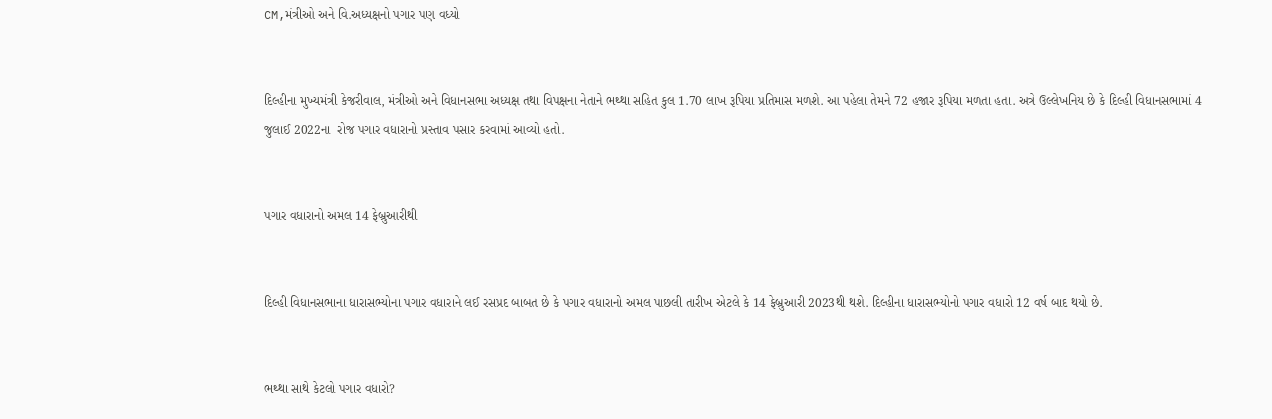CM,મંત્રીઓ અને વિ.અધ્યક્ષનો પગાર પણ વધ્યો


દિલ્હીના મુખ્યમંત્રી કેજરીવાલ, મંત્રીઓ અને વિધાનસભા અધ્યક્ષ તથા વિપક્ષના નેતાને ભથ્થા સહિત કુલ 1.70 લાખ રૂપિયા પ્રતિમાસ મળશે. આ પહેલા તેમને 72 હજાર રૂપિયા મળતા હતા. અત્રે ઉલ્લેખનિય છે કે દિલ્હી વિધાનસભામાં 4 જુલાઈ 2022ના  રોજ પગાર વધારાનો પ્રસ્તાવ પસાર કરવામાં આવ્યો હતો.


પગાર વધારાનો અમલ 14 ફેબ્રુઆરીથી


દિલ્હી વિધાનસભાના ધારાસભ્યોના પગાર વધારાને લઈ રસપ્રદ બાબત છે કે પગાર વધારાનો અમલ પાછલી તારીખ એટલે કે 14 ફેબ્રુઆરી 2023થી થશે. દિલ્હીના ધારાસભ્યોનો પગાર વધારો 12 વર્ષ બાદ થયો છે.


ભથ્થા સાથે કેટલો પગાર વધારો?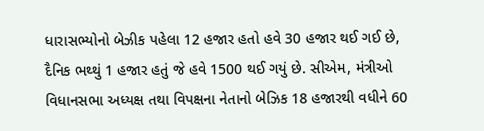ધારાસભ્યોનો બેઝીક પહેલા 12 હજાર હતો હવે 30 હજાર થઈ ગઈ છે, દૈનિક ભથ્થું 1 હજાર હતું જે હવે 1500 થઈ ગયું છે. સીએમ, મંત્રીઓ વિધાનસભા અધ્યક્ષ તથા વિપક્ષના નેતાનો બેઝિક 18 હજારથી વધીને 60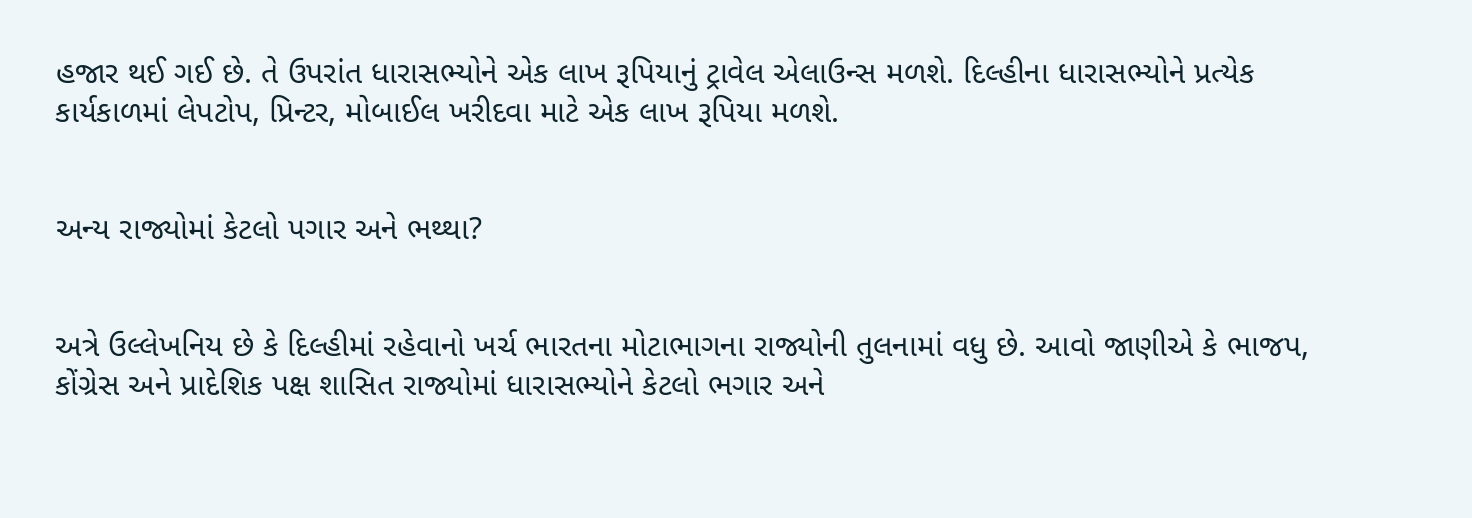હજાર થઈ ગઈ છે. તે ઉપરાંત ધારાસભ્યોને એક લાખ રૂપિયાનું ટ્રાવેલ એલાઉન્સ મળશે. દિલ્હીના ધારાસભ્યોને પ્રત્યેક કાર્યકાળમાં લેપટોપ, પ્રિન્ટર, મોબાઈલ ખરીદવા માટે એક લાખ રૂપિયા મળશે.


અન્ય રાજ્યોમાં કેટલો પગાર અને ભથ્થા?


અત્રે ઉલ્લેખનિય છે કે દિલ્હીમાં રહેવાનો ખર્ચ ભારતના મોટાભાગના રાજ્યોની તુલનામાં વધુ છે. આવો જાણીએ કે ભાજપ, કોંગ્રેસ અને પ્રાદેશિક પક્ષ શાસિત રાજ્યોમાં ધારાસભ્યોને કેટલો ભગાર અને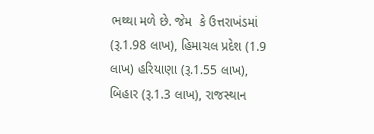ભથ્થા મળે છે. જેમ  કે ઉત્તરાખંડમાં (રૂ.1.98 લાખ), હિમાચલ પ્રદેશ (1.9 લાખ) હરિયાણા (રૂ.1.55 લાખ), બિહાર (રૂ.1.3 લાખ), રાજસ્થાન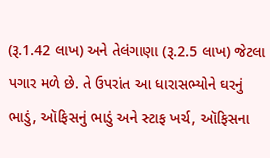(રૂ.1.42 લાખ) અને તેલંગાણા (રૂ.2.5 લાખ) જેટલા પગાર મળે છે. તે ઉપરાંત આ ધારાસભ્યોને ઘરનું ભાડું, ઑફિસનું ભાડું અને સ્ટાફ ખર્ચ, ઑફિસના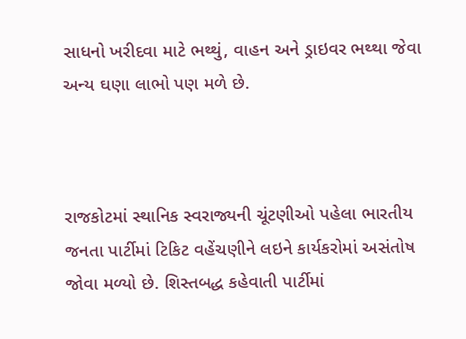સાધનો ખરીદવા માટે ભથ્થું, વાહન અને ડ્રાઇવર ભથ્થા જેવા અન્ય ઘણા લાભો પણ મળે છે.



રાજકોટમાં સ્થાનિક સ્વરાજ્યની ચૂંટણીઓ પહેલા ભારતીય જનતા પાર્ટીમાં ટિકિટ વહેંચણીને લઇને કાર્યકરોમાં અસંતોષ જોવા મળ્યો છે. શિસ્તબદ્ધ કહેવાતી પાર્ટીમાં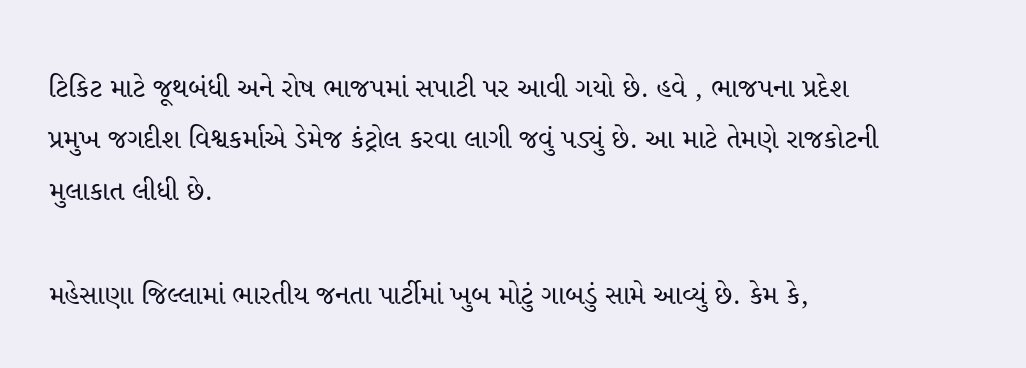ટિકિટ માટે જૂથબંધી અને રોષ ભાજપમાં સપાટી પર આવી ગયો છે. હવે , ભાજપના પ્રદેશ પ્રમુખ જગદીશ વિશ્વકર્માએ ડેમેજ કંટ્રોલ કરવા લાગી જવું પડ્યું છે. આ માટે તેમણે રાજકોટની મુલાકાત લીધી છે.

મહેસાણા જિલ્લામાં ભારતીય જનતા પાર્ટીમાં ખુબ મોટું ગાબડું સામે આવ્યું છે. કેમ કે,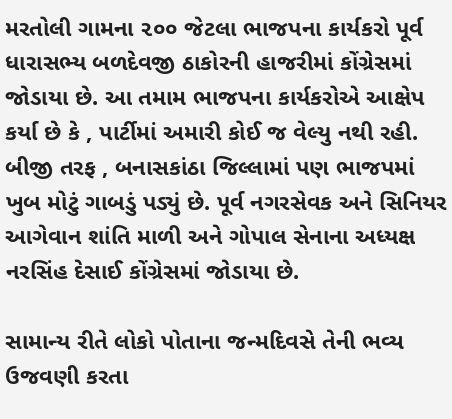મરતોલી ગામના ૨૦૦ જેટલા ભાજપના કાર્યકરો પૂર્વ ધારાસભ્ય બળદેવજી ઠાકોરની હાજરીમાં કોંગ્રેસમાં જોડાયા છે. આ તમામ ભાજપના કાર્યકરોએ આક્ષેપ કર્યા છે કે , પાર્ટીમાં અમારી કોઈ જ વેલ્યુ નથી રહી. બીજી તરફ , બનાસકાંઠા જિલ્લામાં પણ ભાજપમાં ખુબ મોટું ગાબડું પડ્યું છે. પૂર્વ નગરસેવક અને સિનિયર આગેવાન શાંતિ માળી અને ગોપાલ સેનાના અધ્યક્ષ નરસિંહ દેસાઈ કોંગ્રેસમાં જોડાયા છે.

સામાન્ય રીતે લોકો પોતાના જન્મદિવસે તેની ભવ્ય ઉજવણી કરતા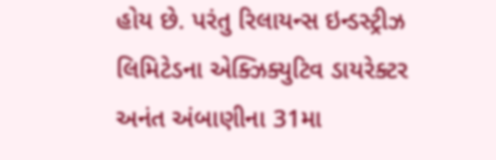હોય છે. પરંતુ રિલાયન્સ ઇન્ડસ્ટ્રીઝ લિમિટેડના એક્ઝિક્યુટિવ ડાયરેક્ટર અનંત અંબાણીના 31મા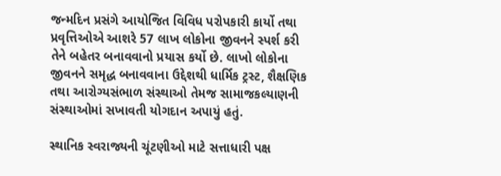જન્મદિન પ્રસંગે આયોજિત વિવિધ પરોપકારી કાર્યો તથા પ્રવૃત્તિઓએ આશરે 57 લાખ લોકોના જીવનને સ્પર્શ કરી તેને બહેતર બનાવવાનો પ્રયાસ કર્યો છે. લાખો લોકોના જીવનને સમૃદ્ધ બનાવવાના ઉદ્દેશથી ધાર્મિક ટ્રસ્ટ, શૈક્ષણિક તથા આરોગ્યસંભાળ સંસ્થાઓ તેમજ સામાજકલ્યાણની સંસ્થાઓમાં સખાવતી યોગદાન અપાયું હતું.

સ્થાનિક સ્વરાજ્યની ચૂંટણીઓ માટે સત્તાધારી પક્ષ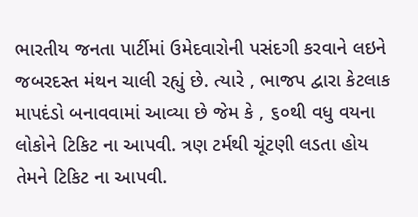ભારતીય જનતા પાર્ટીમાં ઉમેદવારોની પસંદગી કરવાને લઇને જબરદસ્ત મંથન ચાલી રહ્યું છે. ત્યારે , ભાજપ દ્વારા કેટલાક માપદંડો બનાવવામાં આવ્યા છે જેમ કે , ૬૦થી વધુ વયના લોકોને ટિકિટ ના આપવી. ત્રણ ટર્મથી ચૂંટણી લડતા હોય તેમને ટિકિટ ના આપવી.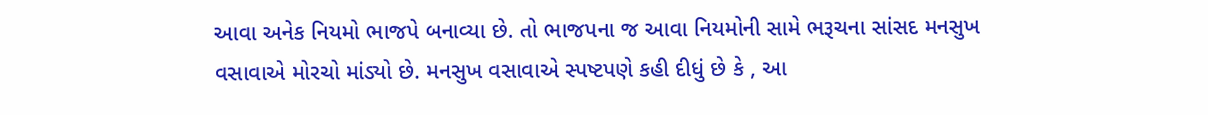આવા અનેક નિયમો ભાજપે બનાવ્યા છે. તો ભાજપના જ આવા નિયમોની સામે ભરૂચના સાંસદ મનસુખ વસાવાએ મોરચો માંડ્યો છે. મનસુખ વસાવાએ સ્પષ્ટપણે કહી દીધું છે કે , આ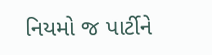નિયમો જ પાર્ટીને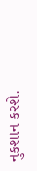નુકશાન કરશે.